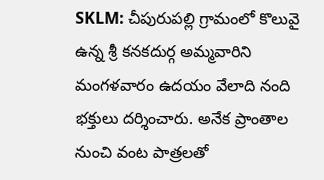SKLM: చీపురుపల్లి గ్రామంలో కొలువై ఉన్న శ్రీ కనకదుర్గ అమ్మవారిని మంగళవారం ఉదయం వేలాది నంది భక్తులు దర్శించారు. అనేక ప్రాంతాల నుంచి వంట పాత్రలతో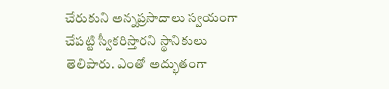చేరుకుని అన్నప్రసాదాలు స్వయంగా చేపట్టి స్వీకరిస్తారని స్థానికులు తెలిపారు. ఎంతో అద్భుతంగా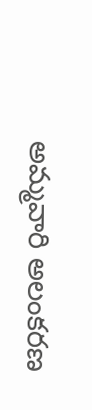అమ్మవారి అలంకరణ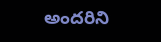అందరిని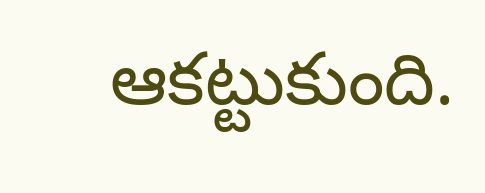ఆకట్టుకుంది.